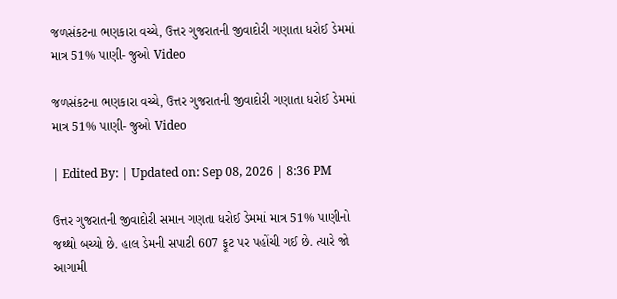જળસંકટના ભણકારા વચ્ચે, ઉત્તર ગુજરાતની જીવાદોરી ગણાતા ધરોઈ ડેમમાં માત્ર 51% પાણી- જુઓ Video

જળસંકટના ભણકારા વચ્ચે, ઉત્તર ગુજરાતની જીવાદોરી ગણાતા ધરોઈ ડેમમાં માત્ર 51% પાણી- જુઓ Video

| Edited By: | Updated on: Sep 08, 2026 | 8:36 PM

ઉત્તર ગુજરાતની જીવાદોરી સમાન ગણતા ધરોઈ ડેમમાં માત્ર 51% પાણીનો જથ્થો બચ્યો છે. હાલ ડેમની સપાટી 607 ફૂટ પર પહોંચી ગઈ છે. ત્યારે જો આગામી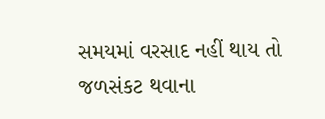સમયમાં વરસાદ નહીં થાય તો જળસંકટ થવાના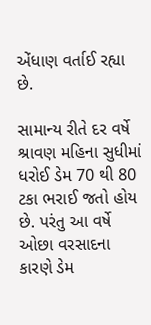એંધાણ વર્તાઈ રહ્યા છે.

સામાન્ય રીતે દર વર્ષે શ્રાવણ મહિના સુધીમાં ધરોઈ ડેમ 70 થી 80 ટકા ભરાઈ જતો હોય છે. પરંતુ આ વર્ષે ઓછા વરસાદના કારણે ડેમ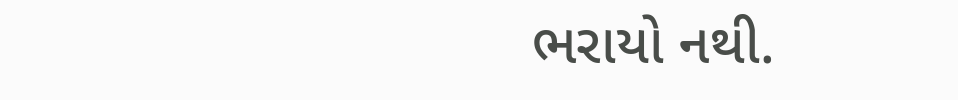ભરાયો નથી.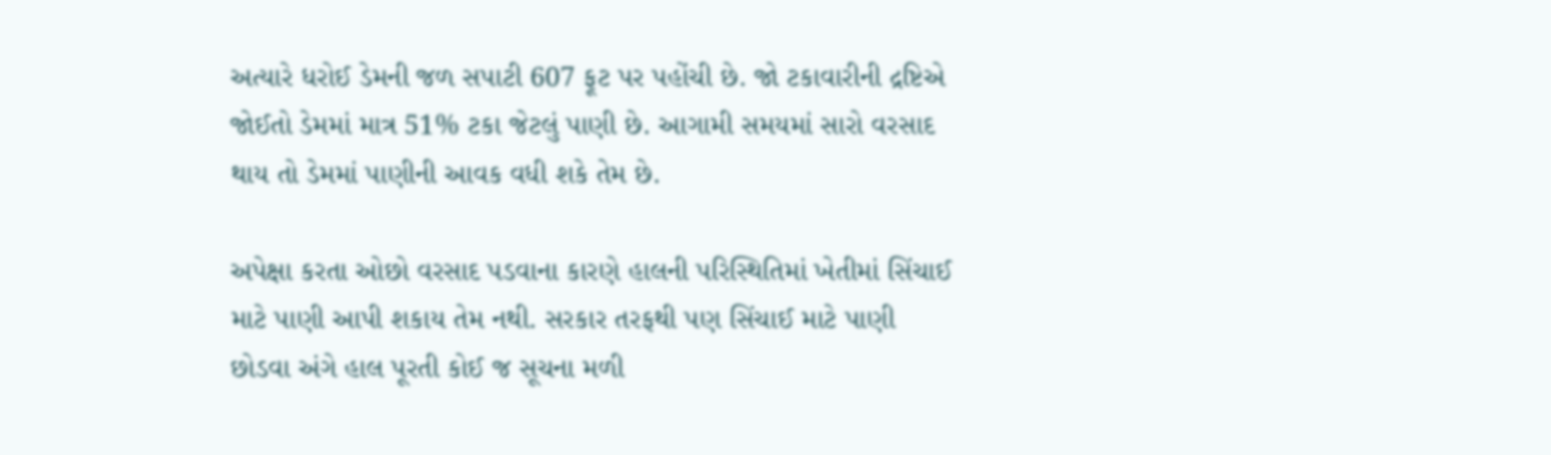અત્યારે ધરોઈ ડેમની જળ સપાટી 607 ફૂટ પર પહોંચી છે. જો ટકાવારીની દ્રષ્ટિએ જોઈતો ડેમમાં માત્ર 51% ટકા જેટલું પાણી છે. આગામી સમયમાં સારો વરસાદ થાય તો ડેમમાં પાણીની આવક વધી શકે તેમ છે.

અપેક્ષા કરતા ઓછો વરસાદ પડવાના કારણે હાલની પરિસ્થિતિમાં ખેતીમાં સિંચાઈ માટે પાણી આપી શકાય તેમ નથી. સરકાર તરફથી પણ સિંચાઈ માટે પાણી છોડવા અંગે હાલ પૂરતી કોઈ જ સૂચના મળી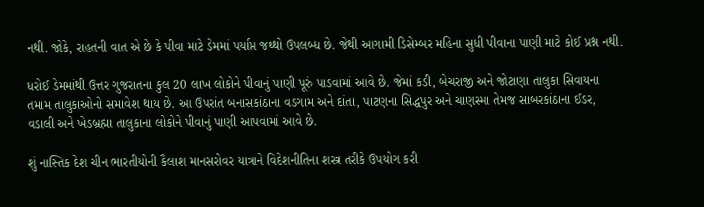નથી. જોકે, રાહતની વાત એ છે કે પીવા માટે ડેમમાં પર્યાપ્ત જથ્થો ઉપલબ્ધ છે. જેથી આગામી ડિસેમ્બર મહિના સુધી પીવાના પાણી માટે કોઈ પ્રશ્ન નથી.

ધરોઈ ડેમમાંથી ઉત્તર ગુજરાતના કુલ 20 લાખ લોકોને પીવાનું પાણી પૂરું પાડવામાં આવે છે. જેમાં કડી, બેચરાજી અને જોટાણા તાલુકા સિવાયના તમામ તાલુકાઓનો સમાવેશ થાય છે. આ ઉપરાંત બનાસકાંઠાના વડગામ અને દાંતા, પાટણના સિદ્ધપુર અને ચાણસ્મા તેમજ સાબરકાંઠાના ઈડર, વડાલી અને ખેડબ્રહ્મા તાલુકાના લોકોને પીવાનું પાણી આપવામાં આવે છે.

શું નાસ્તિક દેશ ચીન ભારતીયોની કૈલાશ માનસરોવર યાત્રાને વિદેશનીતિના શસ્ત્ર તરીકે ઉપયોગ કરી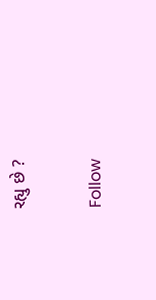રહ્યુ છે ?

Follow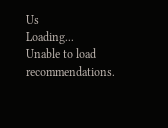Us
Loading...
Unable to load recommendations.